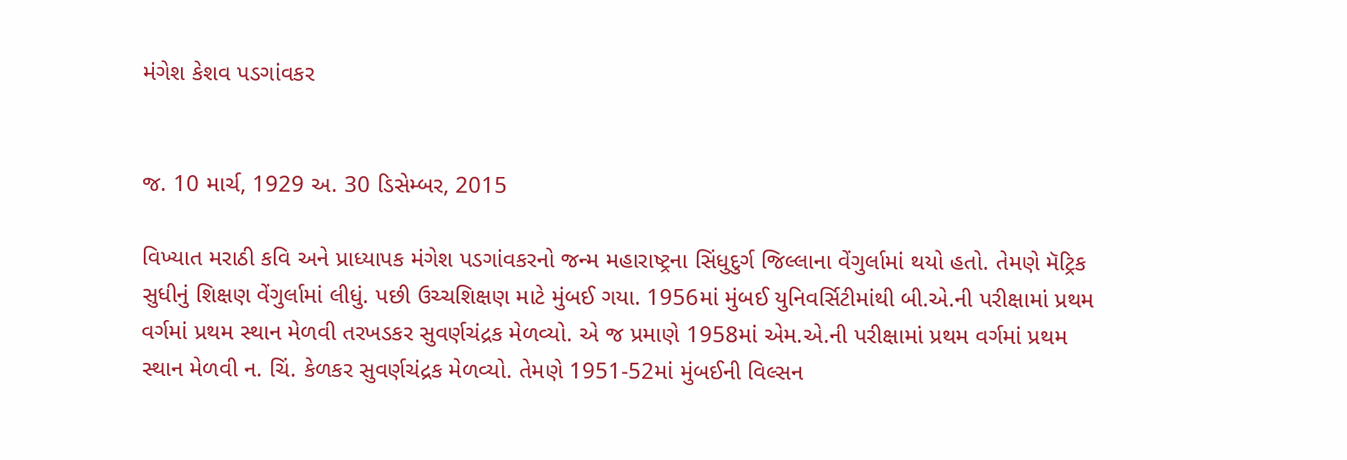મંગેશ કેશવ પડગાંવકર


જ. 10 માર્ચ, 1929 અ. 30 ડિસેમ્બર, 2015

વિખ્યાત મરાઠી કવિ અને પ્રાધ્યાપક મંગેશ પડગાંવકરનો જન્મ મહારાષ્ટ્રના સિંધુદુર્ગ જિલ્લાના વેંગુર્લામાં થયો હતો. તેમણે મૅટ્રિક સુધીનું શિક્ષણ વેંગુર્લામાં લીધું. પછી ઉચ્ચશિક્ષણ માટે મુંબઈ ગયા. 1956માં મુંબઈ યુનિવર્સિટીમાંથી બી.એ.ની પરીક્ષામાં પ્રથમ વર્ગમાં પ્રથમ સ્થાન મેળવી તરખડકર સુવર્ણચંદ્રક મેળવ્યો. એ જ પ્રમાણે 1958માં એમ.એ.ની પરીક્ષામાં પ્રથમ વર્ગમાં પ્રથમ સ્થાન મેળવી ન. ચિં. કેળકર સુવર્ણચંદ્રક મેળવ્યો. તેમણે 1951-52માં મુંબઈની વિલ્સન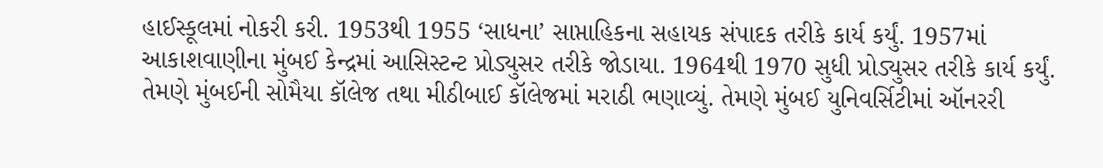હાઈસ્કૂલમાં નોકરી કરી. 1953થી 1955 ‘સાધના’ સાપ્તાહિકના સહાયક સંપાદક તરીકે કાર્ય કર્યું. 1957માં આકાશવાણીના મુંબઈ કેન્દ્રમાં આસિસ્ટન્ટ પ્રોડ્યુસર તરીકે જોડાયા. 1964થી 1970 સુધી પ્રોડ્યુસર તરીકે કાર્ય કર્યું. તેમણે મુંબઈની સોમૈયા કૉલેજ તથા મીઠીબાઈ કૉલેજમાં મરાઠી ભણાવ્યું. તેમણે મુંબઈ યુનિવર્સિટીમાં ઑનરરી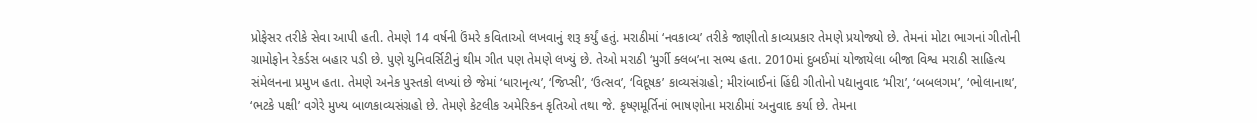પ્રોફેસર તરીકે સેવા આપી હતી. તેમણે 14 વર્ષની ઉંમરે કવિતાઓ લખવાનું શરૂ કર્યું હતું. મરાઠીમાં ‘નવકાવ્ય’ તરીકે જાણીતો કાવ્યપ્રકાર તેમણે પ્રયોજ્યો છે. તેમનાં મોટા ભાગનાં ગીતોની ગ્રામોફોન રેકર્ડસ બહાર પડી છે. પુણે યુનિવર્સિટીનું થીમ ગીત પણ તેમણે લખ્યું છે. તેઓ મરાઠી ‘મુર્ગી ક્લબ’ના સભ્ય હતા. 2010માં દુબઈમાં યોજાયેલા બીજા વિશ્વ મરાઠી સાહિત્ય સંમેલનના પ્રમુખ હતા. તેમણે અનેક પુસ્તકો લખ્યાં છે જેમાં ‘ધારાનૃત્ય’, ‘જિપ્સી’, ‘ઉત્સવ’, ‘વિદૂષક’ કાવ્યસંગ્રહો; મીરાંબાઈનાં હિંદી ગીતોનો પદ્યાનુવાદ ‘મીરા’, ‘બબલગમ’, ‘ભોલાનાથ’, ‘ભટકે પક્ષી’ વગેરે મુખ્ય બાળકાવ્યસંગ્રહો છે. તેમણે કેટલીક અમેરિકન કૃતિઓ તથા જે. કૃષ્ણમૂર્તિનાં ભાષણોના મરાઠીમાં અનુવાદ કર્યા છે. તેમના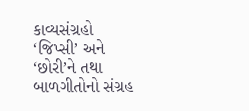કાવ્યસંગ્રહો ‘જિપ્સી’ અને ‘છોરી’ને તથા બાળગીતોનો સંગ્રહ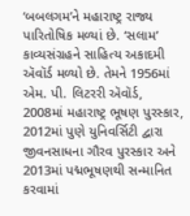‘બબલગમ’ને મહારાષ્ટ્ર રાજ્ય પારિતોષિક મળ્યાં છે. ‘સલામ’ કાવ્યસંગ્રહને સાહિત્ય અકાદમી ઍવૉર્ડ મળ્યો છે. તેમને 1956માં એમ. પી. લિટરરી ઍવૉર્ડ, 2008માં મહારાષ્ટ્ર ભૂષણ પુરસ્કાર, 2012માં પુણે યુનિવર્સિટી દ્વારા જીવનસાધના ગૌરવ પુરસ્કાર અને 2013માં પદ્મભૂષણથી સન્માનિત કરવામાં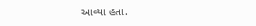આવ્યા હતા.